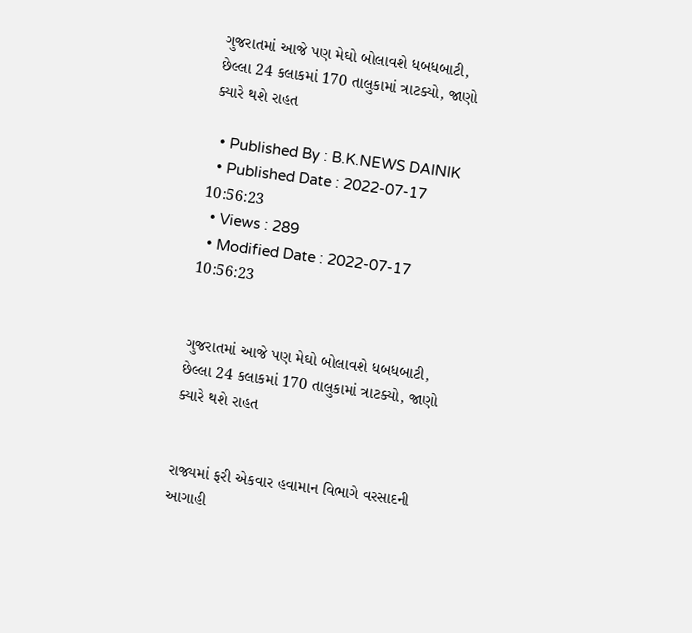ગુજરાતમાં આજે પણ મેઘો બોલાવશે ધબધબાટી, છેલ્લા 24 કલાકમાં 170 તાલુકામાં ત્રાટક્યો, જાણો ક્યારે થશે રાહત

  • Published By : B.K.NEWS DAINIK
  • Published Date : 2022-07-17 10:56:23
  • Views : 289
  • Modified Date : 2022-07-17 10:56:23


ગુજરાતમાં આજે પણ મેઘો બોલાવશે ધબધબાટી, છેલ્લા 24 કલાકમાં 170 તાલુકામાં ત્રાટક્યો, જાણો ક્યારે થશે રાહત


રાજ્યમાં ફરી એકવાર હવામાન વિભાગે વરસાદની આગાહી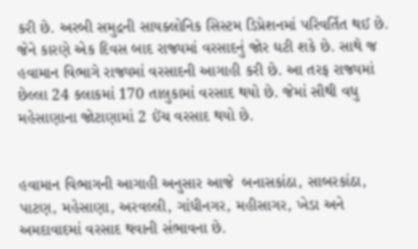કરી છે. અરબી સમુદ્રની સાયક્લોનિક સિસ્ટમ ડિપ્રેશનમાં પરિવર્તિત થઈ છે. જેને કારણે એક દિવસ બાદ રાજ્યમાં વરસાદનું જોર ઘટી શકે છે. સાથે જ હવામાન વિભાગે રાજ્યમાં વરસાદની આગાહી કરી છે. આ તરફ રાજ્યમાં છેલ્લા 24 કલાકમાં 170 તાલુકામાં વરસાદ થયો છે. જેમાં સૌથી વધુ મહેસાણાના જોટાણામાં 2 ઈંચ વરસાદ થયો છે.


હવામાન વિભાગની આગાહી અનુસાર આજે  બનાસકાંઠા, સાબરકાંઠા, પાટણ, મહેસાણા, અરવલ્લી, ગાંધીનગર, મહીસાગર, ખેડા અને અમદાવાદમાં વરસાદ થવાની સંભાવના છે.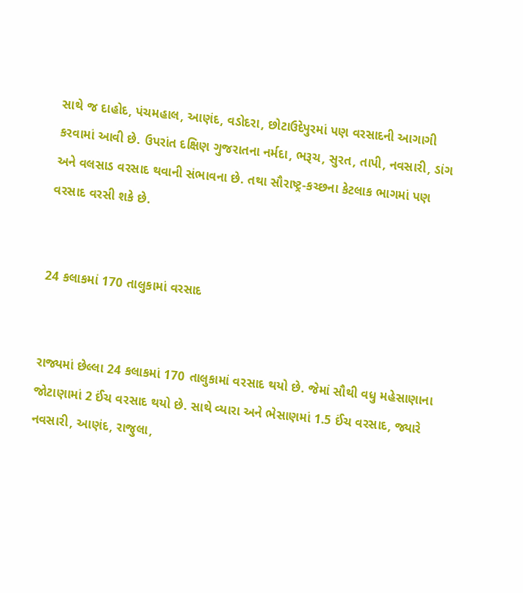સાથે જ દાહોદ, પંચમહાલ, આણંદ, વડોદરા, છોટાઉદેપુરમાં પણ વરસાદની આગાગી કરવામાં આવી છે. ઉપરાંત દક્ષિણ ગુજરાતના નર્મદા, ભરૂચ, સુરત, તાપી, નવસારી, ડાંગ અને વલસાડ વરસાદ થવાની સંભાવના છે. તથા સૌરાષ્ટ્ર-કચ્છના કેટલાક ભાગમાં પણ વરસાદ વરસી શકે છે.


24 કલાકમાં 170 તાલુકામાં વરસાદ


રાજ્યમાં છેલ્લા 24 કલાકમાં 170 તાલુકામાં વરસાદ થયો છે. જેમાં સૌથી વધુ મહેસાણાના જોટાણામાં 2 ઈંચ વરસાદ થયો છે. સાથે વ્યારા અને ભેસાણમાં 1.5 ઈંચ વરસાદ, જ્યારે નવસારી, આણંદ, રાજુલા,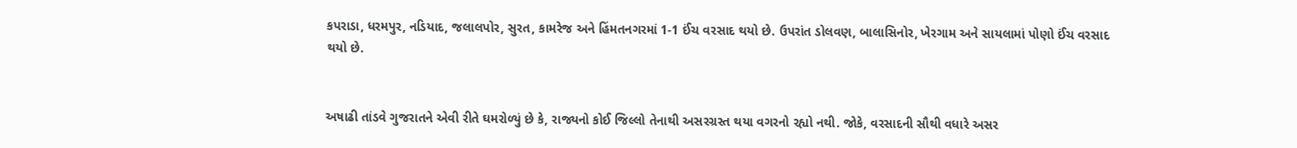કપરાડા, ધરમપુર, નડિયાદ, જલાલપોર, સુરત, કામરેજ અને હિંમતનગરમાં 1-1 ઈંચ વરસાદ થયો છે. ઉપરાંત ડોલવણ, બાલાસિનોર, ખેરગામ અને સાયલામાં પોણો ઈંચ વરસાદ થયો છે.


અષાઢી તાંડવે ગુજરાતને એવી રીતે ઘમરોળ્યું છે કે, રાજ્યનો કોઈ જિલ્લો તેનાથી અસરગ્રસ્ત થયા વગરનો રહ્યો નથી. જોકે, વરસાદની સૌથી વધારે અસર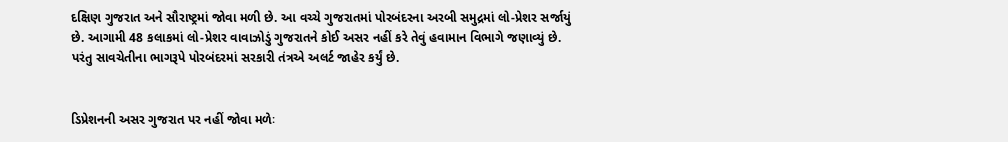દક્ષિણ ગુજરાત અને સૌરાષ્ટ્રમાં જોવા મળી છે. આ વચ્ચે ગુજરાતમાં પોરબંદરના અરબી સમુદ્રમાં લો-પ્રેશર સર્જાયું છે. આગામી 48 કલાકમાં લો-પ્રેશર વાવાઝોડું ગુજરાતને કોઈ અસર નહીં કરે તેવું હવામાન વિભાગે જણાવ્યું છે. પરંતુ સાવચેતીના ભાગરૂપે પોરબંદરમાં સરકારી તંત્રએ અલર્ટ જાહેર કર્યું છે.


ડિપ્રેશનની અસર ગુજરાત પર નહીં જોવા મળેઃ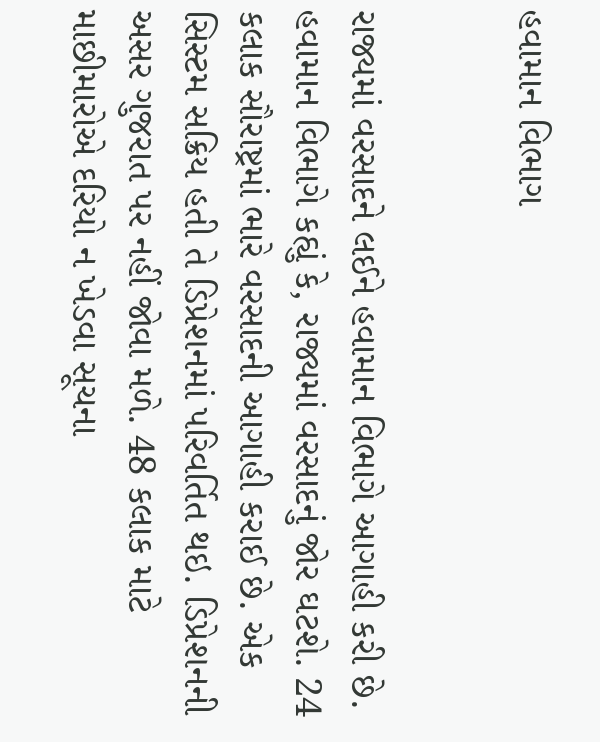હવામાન વિભાગ


રાજ્યમાં વરસાદને લઈને હવામાન વિભાગે આગાહી કરી છે. હવામાન વિભાગે કહ્યું કે, રાજ્યમાં વરસાદનું જોર ઘટશે. 24 કલાક સૌરાષ્ટ્રમાં ભારે વરસાદની આગાહી કરાઈ છે. એક સિસ્ટમ સક્રિય હતી તે ડિપ્રેશનમાં પરિવર્તિત થઇ. ડિપ્રેશનની અસર ગુજરાત પર નહીં જોવા મળે. 48 કલાક માટે માછીમારોએ દરિયો ન ખેડવા સૂચના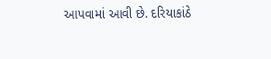આપવામાં આવી છે. દરિયાકાંઠે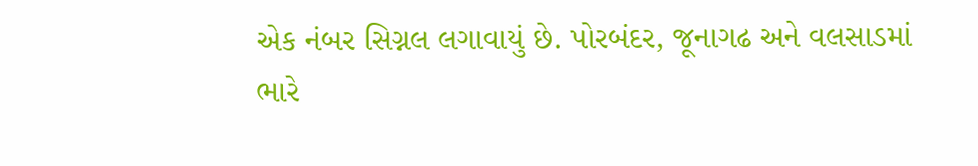એક નંબર સિગ્નલ લગાવાયું છે. પોરબંદર, જૂનાગઢ અને વલસાડમાં ભારે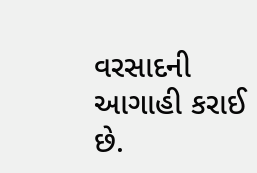વરસાદની આગાહી કરાઈ છે.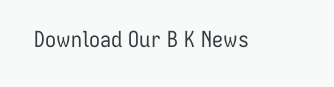Download Our B K News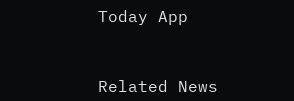Today App



Related News